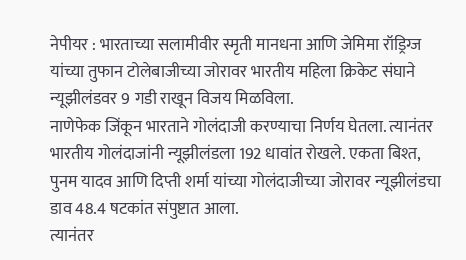नेपीयर : भारताच्या सलामीवीर स्मृती मानधना आणि जेमिमा रॉड्रिग्ज यांच्या तुफान टोलेबाजीच्या जोरावर भारतीय महिला क्रिकेट संघाने न्यूझीलंडवर 9 गडी राखून विजय मिळविला.
नाणेफेक जिंकून भारताने गोलंदाजी करण्याचा निर्णय घेतला. त्यानंतर भारतीय गोलंदाजांनी न्यूझीलंडला 192 धावांत रोखले. एकता बिश्त, पुनम यादव आणि दिप्ती शर्मा यांच्या गोलंदाजीच्या जोरावर न्यूझीलंडचा डाव 48.4 षटकांत संपुष्टात आला.
त्यानंतर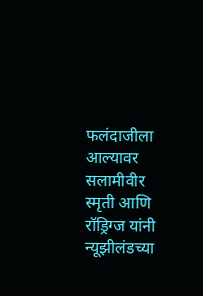फलंदाजीला आल्यावर सलामीवीर स्मृती आणि रॉड्रिग्ज यांनी न्यूझीलंडच्या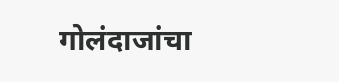गोलंदाजांचा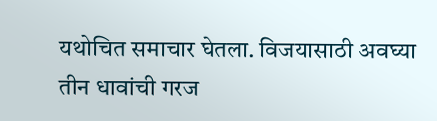यथोचित समाचार घेतला. विजयासाठी अवघ्या तीन धावांची गरज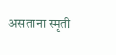असताना स्मृती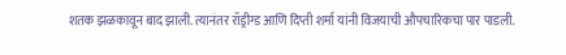शतक झळकावून बाद झाली. त्यानंतर रॉड्रीग्ड आणि दिप्ती शर्मा यांनी विजयाची औपचारिकचा पार पाडली.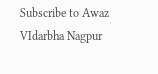Subscribe to Awaz VIdarbha Nagpur